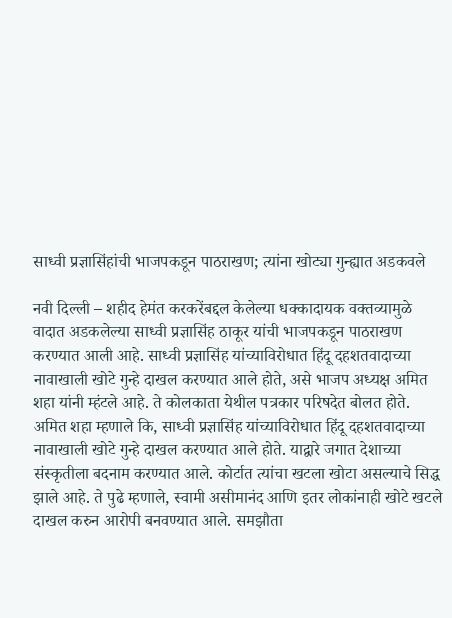साध्वी प्रज्ञासिंहांची भाजपकडून पाठराखण; त्यांना खोट्या गुन्ह्यात अडकवले

नवी दिल्ली – शहीद हेमंत करकरेंबद्दल केलेल्या धक्कादायक वक्तव्यामुळे वादात अडकलेल्या साध्वी प्रज्ञासिंह ठाकूर यांची भाजपकडून पाठराखण करण्यात आली आहे. साध्वी प्रज्ञासिंह यांच्याविरोधात हिंदू दहशतवादाच्या नावाखाली खोटे गुन्हे दाखल करण्यात आले होते, असे भाजप अध्यक्ष अमित शहा यांनी म्हंटले आहे. ते कोलकाता येथील पत्रकार परिषदेत बोलत होते.
अमित शहा म्हणाले कि, साध्वी प्रज्ञासिंह यांच्याविरोधात हिंदू दहशतवादाच्या नावाखाली खोटे गुन्हे दाखल करण्यात आले होते. याद्वारे जगात देशाच्या संस्कृतीला बदनाम करण्यात आले. कोर्टात त्यांचा खटला खोटा असल्याचे सिद्ध झाले आहे. ते पुढे म्हणाले, स्वामी असीमानंद आणि इतर लोकांनाही खोटे खटले दाखल करुन आरोपी बनवण्यात आले. समझौता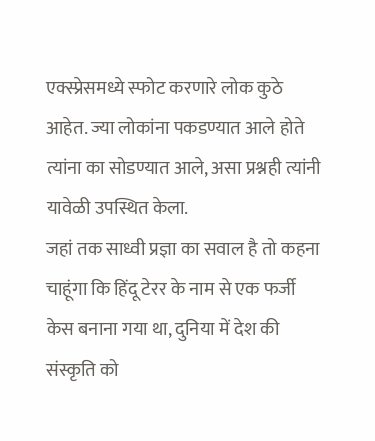एक्स्प्रेसमध्ये स्फोट करणारे लोक कुठे आहेत. ज्या लोकांना पकडण्यात आले होते त्यांना का सोडण्यात आले, असा प्रश्नही त्यांनी यावेळी उपस्थित केला.
जहां तक साध्वी प्रज्ञा का सवाल है तो कहना चाहूंगा कि हिंदू टेरर के नाम से एक फर्जी केस बनाना गया था, दुनिया में देश की संस्कृति को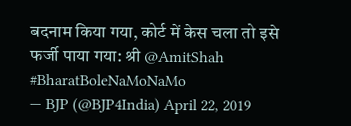बदनाम किया गया, कोर्ट में केस चला तो इसे फर्जी पाया गया: श्री @AmitShah #BharatBoleNaMoNaMo
— BJP (@BJP4India) April 22, 2019